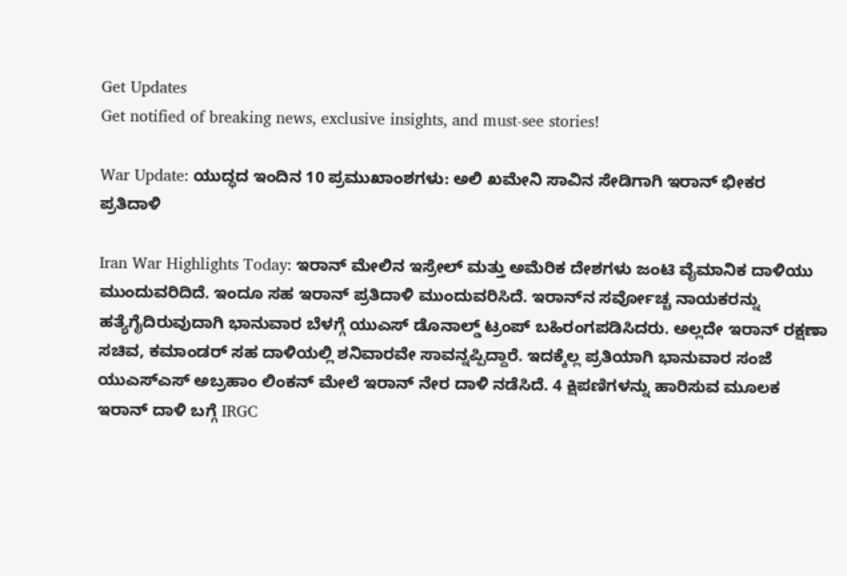Get Updates
Get notified of breaking news, exclusive insights, and must-see stories!

War Update: ಯುದ್ಧದ ಇಂದಿನ 10 ಪ್ರಮುಖಾಂಶಗಳು: ಅಲಿ ಖಮೇನಿ ಸಾವಿನ ಸೇಡಿಗಾಗಿ ಇರಾನ್ ಭೀಕರ ಪ್ರತಿದಾಳಿ

Iran War Highlights Today: ಇರಾನ್ ಮೇಲಿನ ಇಸ್ರೇಲ್ ಮತ್ತು ಅಮೆರಿಕ ದೇಶಗಳು ಜಂಟಿ ವೈಮಾನಿಕ ದಾಳಿಯು ಮುಂದುವರಿದಿದೆ. ಇಂದೂ ಸಹ ಇರಾನ್ ಪ್ರತಿದಾಳಿ ಮುಂದುವರಿಸಿದೆ. ಇರಾನ್‌ನ ಸರ್ವೋಚ್ಚ ನಾಯಕರನ್ನು ಹತ್ಯೆಗೈದಿರುವುದಾಗಿ ಭಾನುವಾರ ಬೆಳಗ್ಗೆ ಯುಎಸ್ ಡೊನಾಲ್ಡ್ ಟ್ರಂಪ್ ಬಹಿರಂಗಪಡಿಸಿದರು. ಅಲ್ಲದೇ ಇರಾನ್ ರಕ್ಷಣಾ ಸಚಿವ, ಕಮಾಂಡರ್ ಸಹ ದಾಳಿಯಲ್ಲಿ ಶನಿವಾರವೇ ಸಾವನ್ನಪ್ಪಿದ್ದಾರೆ. ಇದಕ್ಕೆಲ್ಲ ಪ್ರತಿಯಾಗಿ ಭಾನುವಾರ ಸಂಜೆ ಯುಎಸ್ಎಸ್ ಅಬ್ರಹಾಂ ಲಿಂಕನ್ ಮೇಲೆ ಇರಾನ್ ನೇರ ದಾಳಿ ನಡೆಸಿದೆ. 4 ಕ್ಷಿಪಣಿಗಳನ್ನು ಹಾರಿಸುವ ಮೂಲಕ ಇರಾನ್ ದಾಳಿ ಬಗ್ಗೆ IRGC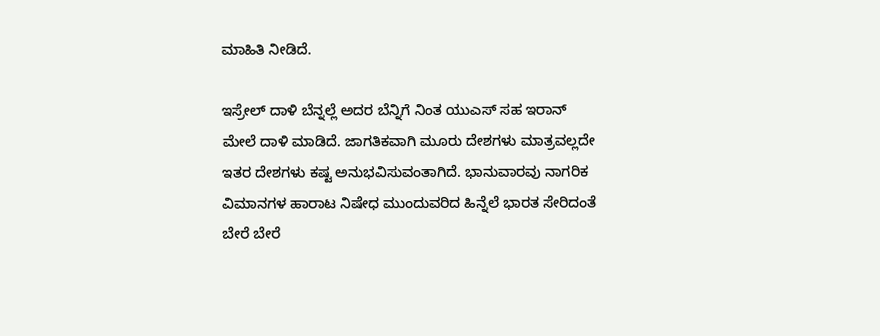ಮಾಹಿತಿ ನೀಡಿದೆ.

ಇಸ್ರೇಲ್ ದಾಳಿ ಬೆನ್ನಲ್ಲೆ ಅದರ ಬೆನ್ನಿಗೆ ನಿಂತ ಯುಎಸ್ ಸಹ ಇರಾನ್ ಮೇಲೆ ದಾಳಿ ಮಾಡಿದೆ. ಜಾಗತಿಕವಾಗಿ ಮೂರು ದೇಶಗಳು ಮಾತ್ರವಲ್ಲದೇ ಇತರ ದೇಶಗಳು ಕಷ್ಟ ಅನುಭವಿಸುವಂತಾಗಿದೆ. ಭಾನುವಾರವು ನಾಗರಿಕ ವಿಮಾನಗಳ ಹಾರಾಟ ನಿಷೇಧ ಮುಂದುವರಿದ ಹಿನ್ನೆಲೆ ಭಾರತ ಸೇರಿದಂತೆ ಬೇರೆ ಬೇರೆ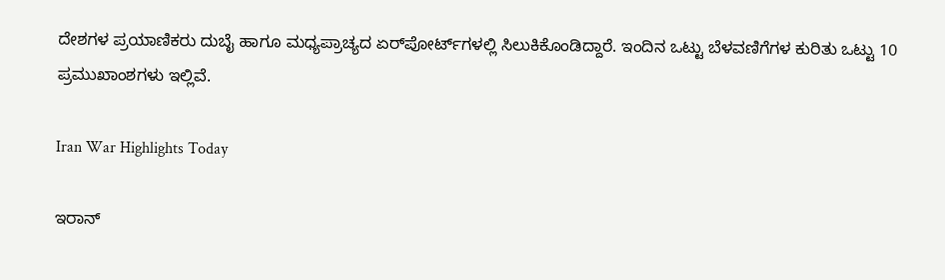ದೇಶಗಳ ಪ್ರಯಾಣಿಕರು ದುಬೈ ಹಾಗೂ ಮಧ್ಯಪ್ರಾಚ್ಯದ ಏರ್‌ಪೋರ್ಟ್‌ಗಳಲ್ಲಿ ಸಿಲುಕಿಕೊಂಡಿದ್ದಾರೆ. ಇಂದಿನ ಒಟ್ಟು ಬೆಳವಣಿಗೆಗಳ ಕುರಿತು ಒಟ್ಟು 10 ಪ್ರಮುಖಾಂಶಗಳು ಇಲ್ಲಿವೆ.

Iran War Highlights Today

ಇರಾನ್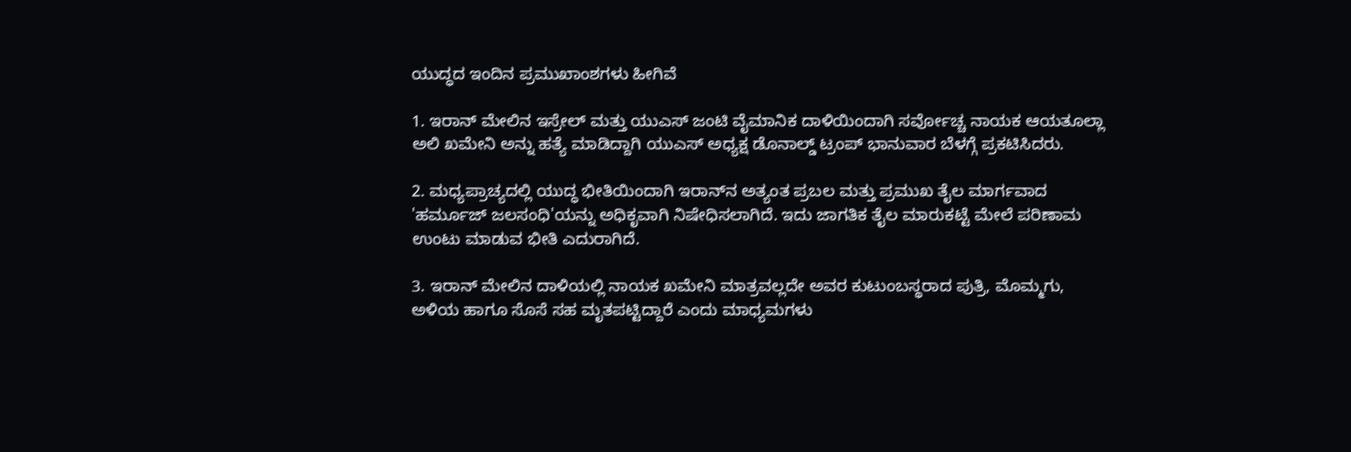ಯುದ್ಧದ ಇಂದಿನ ಪ್ರಮುಖಾಂಶಗಳು ಹೀಗಿವೆ

1. ಇರಾನ್ ಮೇಲಿನ ಇಸ್ರೇಲ್ ಮತ್ತು ಯುಎಸ್ ಜಂಟಿ ವೈಮಾನಿಕ ದಾಳಿಯಿಂದಾಗಿ ಸರ್ವೋಚ್ಚ ನಾಯಕ ಆಯತೂಲ್ಲಾ ಅಲಿ ಖಮೇನಿ ಅನ್ನು ಹತ್ಯೆ ಮಾಡಿದ್ದಾಗಿ ಯುಎಸ್ ಅಧ್ಯಕ್ಷ ಡೊನಾಲ್ಡ್ ಟ್ರಂಪ್ ಭಾನುವಾರ ಬೆಳಗ್ಗೆ ಪ್ರಕಟಿಸಿದರು.

2. ಮಧ್ಯಪ್ರಾಚ್ಯದಲ್ಲಿ ಯುದ್ಧ ಭೀತಿಯಿಂದಾಗಿ ಇರಾನ್‌ನ ಅತ್ಯಂತ ಪ್ರಬಲ ಮತ್ತು ಪ್ರಮುಖ ತೈಲ ಮಾರ್ಗವಾದ 'ಹರ್ಮೂಜ್ ಜಲಸಂಧಿ'ಯನ್ನು ಅಧಿಕೃವಾಗಿ ನಿಷೇಧಿಸಲಾಗಿದೆ. ಇದು ಜಾಗತಿಕ ತೈಲ ಮಾರುಕಟ್ಟೆ ಮೇಲೆ ಪರಿಣಾಮ ಉಂಟು ಮಾಡುವ ಭೀತಿ ಎದುರಾಗಿದೆ.

3. ಇರಾನ್ ಮೇಲಿನ ದಾಳಿಯಲ್ಲಿ ನಾಯಕ ಖಮೇನಿ ಮಾತ್ರವಲ್ಲದೇ ಅವರ ಕುಟುಂಬಸ್ಥರಾದ ಪುತ್ರಿ, ಮೊಮ್ಮಗು, ಅಳಿಯ ಹಾಗೂ ಸೊಸೆ ಸಹ ಮೃತಪಟ್ಟಿದ್ದಾರೆ ಎಂದು ಮಾಧ್ಯಮಗಳು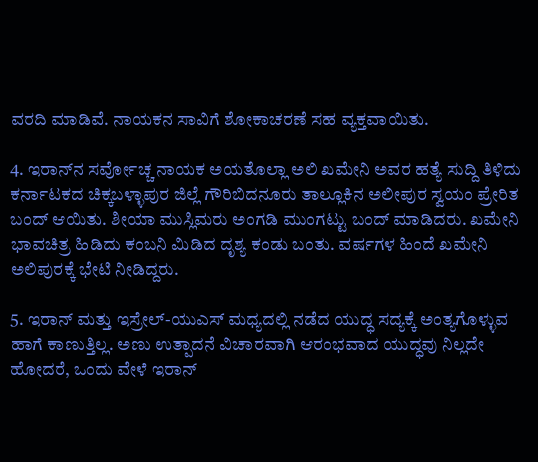ವರದಿ ಮಾಡಿವೆ. ನಾಯಕನ ಸಾವಿಗೆ ಶೋಕಾಚರಣೆ ಸಹ ವ್ಯಕ್ತವಾಯಿತು.

4. ಇರಾನ್‌ನ ಸರ್ವೋಚ್ಚ ನಾಯಕ ಅಯತೊಲ್ಲಾ ಅಲಿ ಖಮೇನಿ ಅವರ ಹತ್ಯೆ ಸುದ್ದಿ ತಿಳಿದು ಕರ್ನಾಟಕದ ಚಿಕ್ಕಬಳ್ಳಾಪುರ ಜಿಲ್ಲೆ ಗೌರಿಬಿದನೂರು ತಾಲ್ಲೂಕಿನ ಅಲೀಪುರ ಸ್ವಯಂ ಪ್ರೇರಿತ ಬಂದ್ ಆಯಿತು. ಶೀಯಾ ಮುಸ್ಲಿಮರು ಅಂಗಡಿ ಮುಂಗಟ್ಟು ಬಂದ್ ಮಾಡಿದರು. ಖಮೇನಿ ಭಾವಚಿತ್ರ ಹಿಡಿದು ಕಂಬನಿ ಮಿಡಿದ ದೃಶ್ಯ ಕಂಡು ಬಂತು. ವರ್ಷಗಳ ಹಿಂದೆ ಖಮೇನಿ ಅಲಿಪುರಕ್ಕೆ ಭೇಟಿ ನೀಡಿದ್ದರು.

5. ಇರಾನ್ ಮತ್ತು ಇಸ್ರೇಲ್-ಯುಎಸ್ ಮಧ್ಯದಲ್ಲಿ ನಡೆದ ಯುದ್ಧ ಸದ್ಯಕ್ಕೆ ಅಂತ್ಯಗೊಳ್ಳುವ ಹಾಗೆ ಕಾಣುತ್ತಿಲ್ಲ. ಅಣು ಉತ್ಪಾದನೆ ವಿಚಾರವಾಗಿ ಆರಂಭವಾದ ಯುದ್ಧವು ನಿಲ್ಲದೇ ಹೋದರೆ, ಒಂದು ವೇಳೆ ಇರಾನ್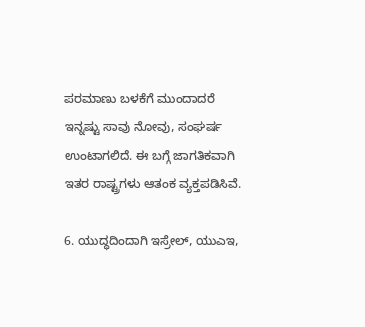ಪರಮಾಣು ಬಳಕೆಗೆ ಮುಂದಾದರೆ ಇನ್ನಷ್ಟು ಸಾವು ನೋವು, ಸಂಘರ್ಷ ಉಂಟಾಗಲಿದೆ. ಈ ಬಗ್ಗೆ ಜಾಗತಿಕವಾಗಿ ಇತರ ರಾಷ್ಟ್ರಗಳು ಆತಂಕ ವ್ಯಕ್ತಪಡಿಸಿವೆ.

6. ಯುದ್ಧದಿಂದಾಗಿ ಇಸ್ರೇಲ್, ಯುಎಇ,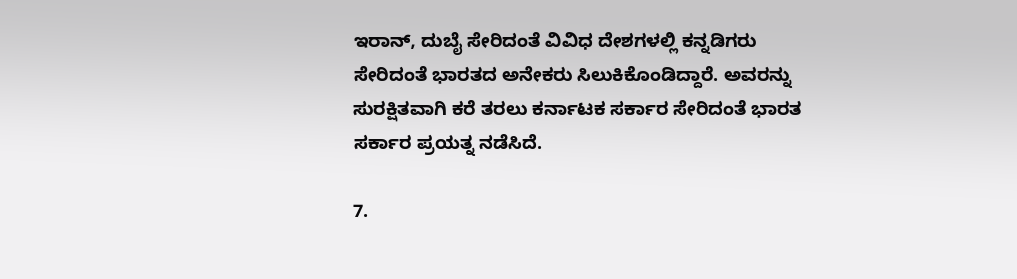ಇರಾನ್, ದುಬೈ ಸೇರಿದಂತೆ ವಿವಿಧ ದೇಶಗಳಲ್ಲಿ ಕನ್ನಡಿಗರು ಸೇರಿದಂತೆ ಭಾರತದ ಅನೇಕರು ಸಿಲುಕಿಕೊಂಡಿದ್ದಾರೆ. ಅವರನ್ನು ಸುರಕ್ಷಿತವಾಗಿ ಕರೆ ತರಲು ಕರ್ನಾಟಕ ಸರ್ಕಾರ ಸೇರಿದಂತೆ ಭಾರತ ಸರ್ಕಾರ ಪ್ರಯತ್ನ ನಡೆಸಿದೆ.

7.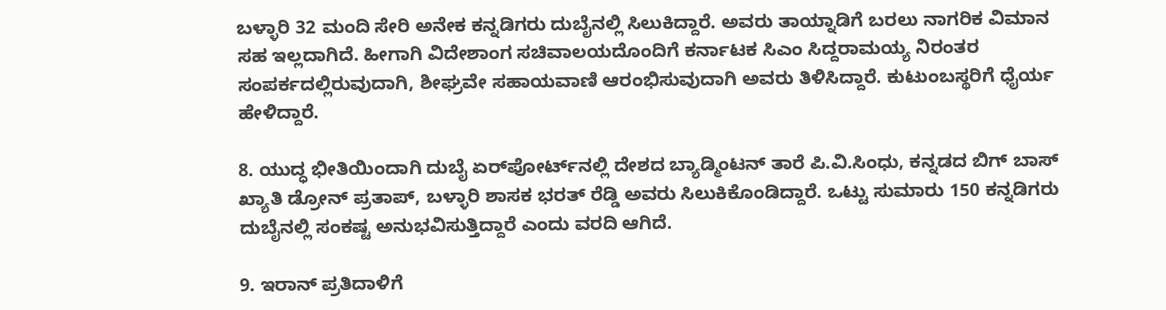ಬಳ್ಳಾರಿ 32 ಮಂದಿ ಸೇರಿ ಅನೇಕ ಕನ್ನಡಿಗರು ದುಬೈನಲ್ಲಿ ಸಿಲುಕಿದ್ದಾರೆ. ಅವರು ತಾಯ್ನಾಡಿಗೆ ಬರಲು ನಾಗರಿಕ ವಿಮಾನ ಸಹ ಇಲ್ಲದಾಗಿದೆ. ಹೀಗಾಗಿ ವಿದೇಶಾಂಗ ಸಚಿವಾಲಯದೊಂದಿಗೆ ಕರ್ನಾಟಕ ಸಿಎಂ ಸಿದ್ದರಾಮಯ್ಯ ನಿರಂತರ ಸಂಪರ್ಕದಲ್ಲಿರುವುದಾಗಿ, ಶೀಘ್ರವೇ ಸಹಾಯವಾಣಿ ಆರಂಭಿಸುವುದಾಗಿ ಅವರು ತಿಳಿಸಿದ್ದಾರೆ. ಕುಟುಂಬಸ್ಥರಿಗೆ ಧೈರ್ಯ ಹೇಳಿದ್ದಾರೆ.

8. ಯುದ್ಧ ಭೀತಿಯಿಂದಾಗಿ ದುಬೈ ಏರ್‌ಪೋರ್ಟ್‌ನಲ್ಲಿ ದೇಶದ ಬ್ಯಾಡ್ಮಿಂಟನ್ ತಾರೆ ಪಿ.ವಿ.ಸಿಂಧು, ಕನ್ನಡದ ಬಿಗ್ ಬಾಸ್ ಖ್ಯಾತಿ ಡ್ರೋನ್ ಪ್ರತಾಪ್, ಬಳ್ಳಾರಿ ಶಾಸಕ ಭರತ್ ರೆಡ್ಡಿ ಅವರು ಸಿಲುಕಿಕೊಂಡಿದ್ದಾರೆ. ಒಟ್ಟು ಸುಮಾರು 150 ಕನ್ನಡಿಗರು ದುಬೈನಲ್ಲಿ ಸಂಕಷ್ಟ ಅನುಭವಿಸುತ್ತಿದ್ದಾರೆ ಎಂದು ವರದಿ ಆಗಿದೆ.

9. ಇರಾನ್ ಪ್ರತಿದಾಳಿಗೆ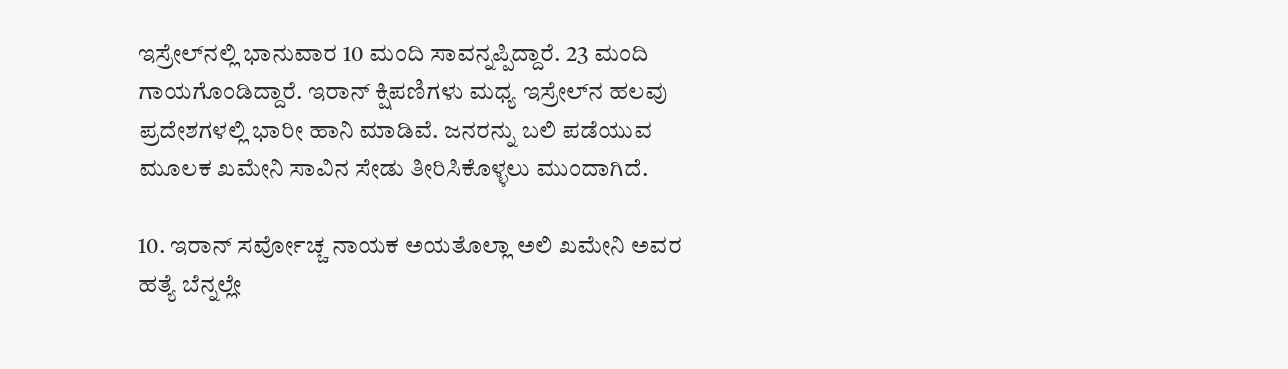ಇಸ್ರೇಲ್‌ನಲ್ಲಿ ಭಾನುವಾರ 10 ಮಂದಿ ಸಾವನ್ನಪ್ಪಿದ್ದಾರೆ. 23 ಮಂದಿ ಗಾಯಗೊಂಡಿದ್ದಾರೆ. ಇರಾನ್ ಕ್ಷಿಪಣಿಗಳು ಮಧ್ಯ ಇಸ್ರೇಲ್‌ನ ಹಲವು ಪ್ರದೇಶಗಳಲ್ಲಿ ಭಾರೀ ಹಾನಿ ಮಾಡಿವೆ. ಜನರನ್ನು ಬಲಿ ಪಡೆಯುವ ಮೂಲಕ ಖಮೇನಿ ಸಾವಿನ ಸೇಡು ತೀರಿಸಿಕೊಳ್ಳಲು ಮುಂದಾಗಿದೆ.

10. ಇರಾನ್ ಸರ್ವೋಚ್ಚ ನಾಯಕ ಅಯತೊಲ್ಲಾ ಅಲಿ ಖಮೇನಿ ಅವರ ಹತ್ಯೆ ಬೆನ್ನಲ್ಲೇ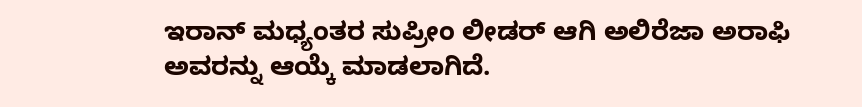ಇರಾನ್‌ ಮಧ್ಯಂತರ ಸುಪ್ರೀಂ ಲೀಡರ್‌ ಆಗಿ ಅಲಿರೆಜಾ ಅರಾಫಿ ಅವರನ್ನು ಆಯ್ಕೆ ಮಾಡಲಾಗಿದೆ.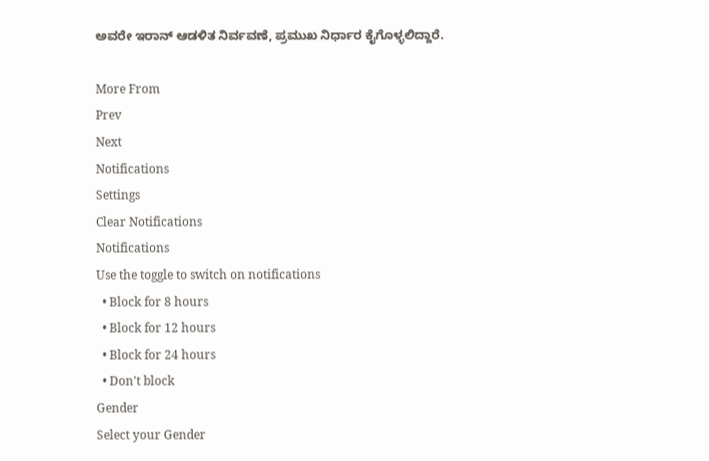ಅವರೇ ಇರಾನ್ ಆಡಳಿತ ನಿರ್ವವಣೆ, ಪ್ರಮುಖ ನಿರ್ಧಾರ ಕೈಗೊಳ್ಳಲಿದ್ದಾರೆ.

More From
Prev
Next
Notifications
Settings
Clear Notifications
Notifications
Use the toggle to switch on notifications
  • Block for 8 hours
  • Block for 12 hours
  • Block for 24 hours
  • Don't block
Gender
Select your Gender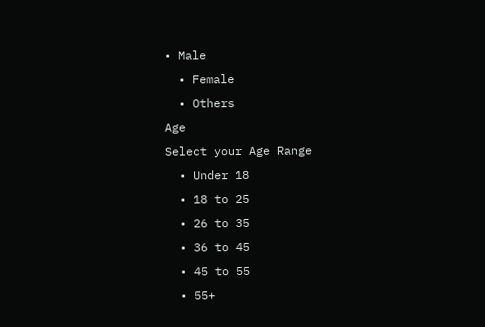• Male
  • Female
  • Others
Age
Select your Age Range
  • Under 18
  • 18 to 25
  • 26 to 35
  • 36 to 45
  • 45 to 55
  • 55+